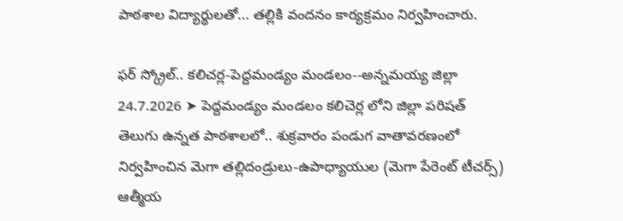పాఠశాల విద్యార్థులతో... తల్లికి వందనం కార్యక్రమం నిర్వహించారు.

ఫర్ స్క్రోల్.. కలిచర్ల-పెద్దమండ్యం మండలం--అన్నమయ్య జిల్లా 24.7.2026 ➤ పెద్దమండ్యం మండలం కలిచెర్ల లోని జిల్లా పరిషత్ తెలుగు ఉన్నత పాఠశాలలో.. శుక్రవారం పండుగ వాతావరణంలో నిర్వహించిన మెగా తల్లిదండ్రులు-ఉపాధ్యాయుల (మెగా పేరెంట్ టీచర్స్) ఆత్మీయ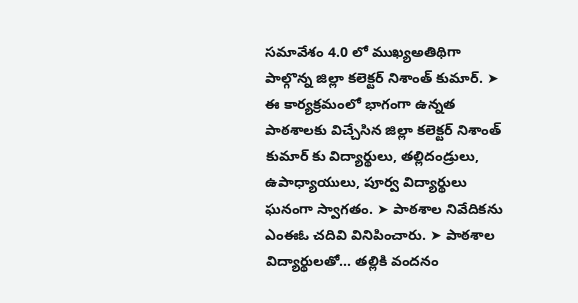సమావేశం 4.0 లో ముఖ్యఅతిథిగా పాల్గొన్న జిల్లా కలెక్టర్ నిశాంత్ కుమార్. ➤ ఈ కార్యక్రమంలో భాగంగా ఉన్నత పాఠశాలకు విచ్చేసిన జిల్లా కలెక్టర్ నిశాంత్ కుమార్ కు విద్యార్థులు, తల్లిదండ్రులు, ఉపాధ్యాయులు, పూర్వ విద్యార్థులు ఘనంగా స్వాగతం. ➤ పాఠశాల నివేదికను ఎంఈఓ చదివి వినిపించారు. ➤ పాఠశాల విద్యార్థులతో... తల్లికి వందనం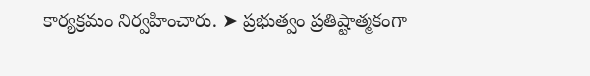కార్యక్రమం నిర్వహించారు. ➤ ప్రభుత్వం ప్రతిష్టాత్మకంగా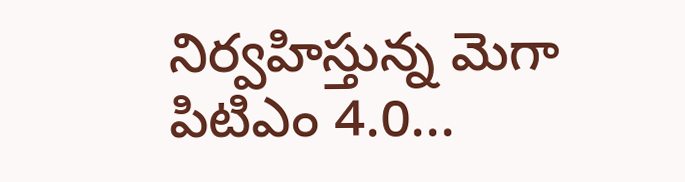నిర్వహిస్తున్న మెగా పిటిఎం 4.0...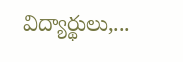విద్యార్థులు,...